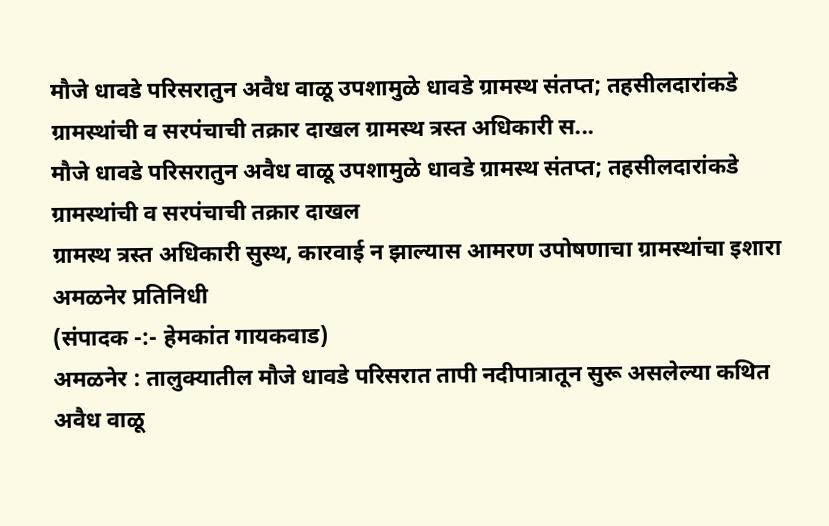मौजे धावडे परिसरातुन अवैध वाळू उपशामुळे धावडे ग्रामस्थ संतप्त; तहसीलदारांकडे ग्रामस्थांची व सरपंचाची तक्रार दाखल ग्रामस्थ त्रस्त अधिकारी स...
मौजे धावडे परिसरातुन अवैध वाळू उपशामुळे धावडे ग्रामस्थ संतप्त; तहसीलदारांकडे ग्रामस्थांची व सरपंचाची तक्रार दाखल
ग्रामस्थ त्रस्त अधिकारी सुस्थ, कारवाई न झाल्यास आमरण उपोषणाचा ग्रामस्थांचा इशारा
अमळनेर प्रतिनिधी
(संपादक -:- हेमकांत गायकवाड)
अमळनेर : तालुक्यातील मौजे धावडे परिसरात तापी नदीपात्रातून सुरू असलेल्या कथित अवैध वाळू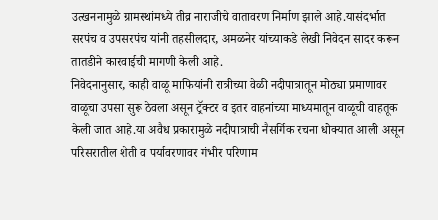उत्खननामुळे ग्रामस्थांमध्ये तीव्र नाराजीचे वातावरण निर्माण झाले आहे.यासंदर्भात सरपंच व उपसरपंच यांनी तहसीलदार, अमळनेर यांच्याकडे लेखी निवेदन सादर करून तातडीने कारवाईची मागणी केली आहे.
निवेदनानुसार, काही वाळू माफियांनी रात्रीच्या वेळी नदीपात्रातून मोठ्या प्रमाणावर वाळूचा उपसा सुरू ठेवला असून ट्रॅक्टर व इतर वाहनांच्या माध्यमातून वाळूची वाहतूक केली जात आहे.या अवैध प्रकारामुळे नदीपात्राची नैसर्गिक रचना धोक्यात आली असून परिसरातील शेती व पर्यावरणावर गंभीर परिणाम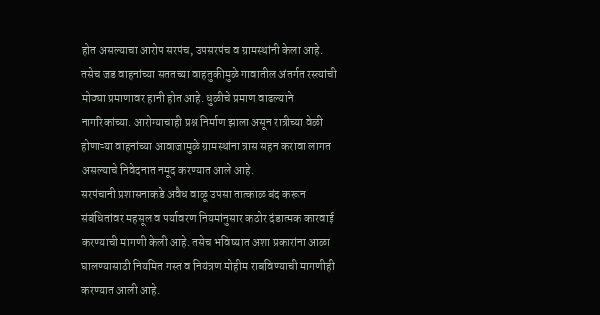होत असल्याचा आरोप सरपंच, उपसरपंच व ग्रामस्थांनी केला आहे.
तसेच जड वाहनांच्या सततच्या वाहतुकीमुळे गावातील अंतर्गत रस्त्यांची मोठ्या प्रमाणावर हानी होत आहे. धुळीचे प्रमाण वाढल्याने नागरिकांच्या. आरोग्याचाही प्रश्न निर्माण झाला असून रात्रीच्या वेळी होणाऱ्या वाहनांच्या आवाजामुळे ग्रामस्थांना त्रास सहन करावा लागत असल्याचे निवेदनात नमूद करण्यात आले आहे.
सरपंचानी प्रशासनाकडे अवैध वाळू उपसा तात्काळ बंद करून संबंधितांवर महसूल व पर्यावरण नियमांनुसार कठोर दंडात्मक कारवाई करण्याची मागणी केली आहे. तसेच भविष्यात अशा प्रकारांना आळा घालण्यासाठी नियमित गस्त व नियंत्रण मोहीम राबविण्याची मागणीही करण्यात आली आहे.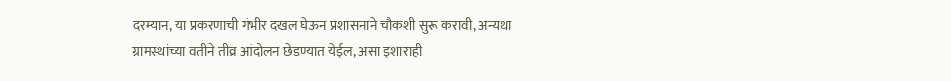दरम्यान, या प्रकरणाची गंभीर दखल घेऊन प्रशासनाने चौकशी सुरू करावी, अन्यथा ग्रामस्थांच्या वतीने तीव्र आंदोलन छेडण्यात येईल, असा इशाराही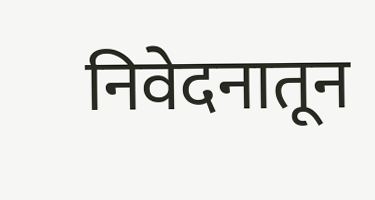निवेदनातून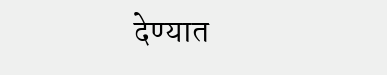देण्यात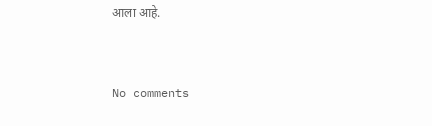आला आहे.


No comments